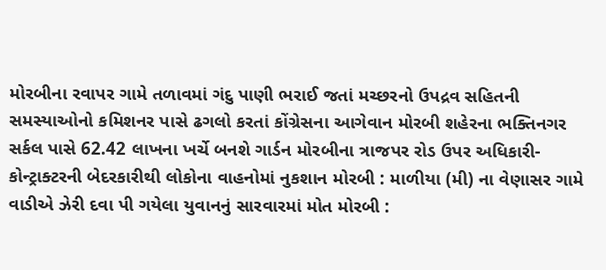મોરબીના રવાપર ગામે તળાવમાં ગંદુ પાણી ભરાઈ જતાં મચ્છરનો ઉપદ્રવ સહિતની સમસ્યાઓનો કમિશનર પાસે ઢગલો કરતાં કોંગ્રેસના આગેવાન મોરબી શહેરના ભક્તિનગર સર્કલ પાસે 62.42 લાખના ખર્ચે બનશે ગાર્ડન મોરબીના ત્રાજપર રોડ ઉપર અધિકારી-કોન્ટ્રાક્ટરની બેદરકારીથી લોકોના વાહનોમાં નુકશાન મોરબી : માળીયા (મી) ના વેણાસર ગામે વાડીએ ઝેરી દવા પી ગયેલા યુવાનનું સારવારમાં મોત મોરબી :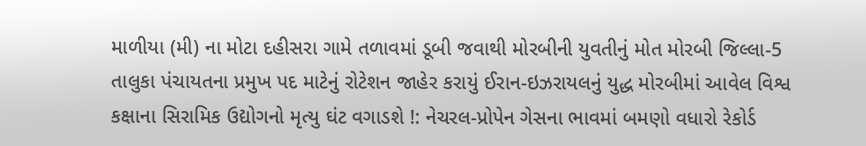માળીયા (મી) ના મોટા દહીસરા ગામે તળાવમાં ડૂબી જવાથી મોરબીની યુવતીનું મોત મોરબી જિલ્લા-5 તાલુકા પંચાયતના પ્રમુખ પદ માટેનું રોટેશન જાહેર કરાયું ઈરાન-ઇઝરાયલનું યુદ્ધ મોરબીમાં આવેલ વિશ્વ કક્ષાના સિરામિક ઉદ્યોગનો મૃત્યુ ઘંટ વગાડશે !: નેચરલ-પ્રોપેન ગેસના ભાવમાં બમણો વધારો રેકોર્ડ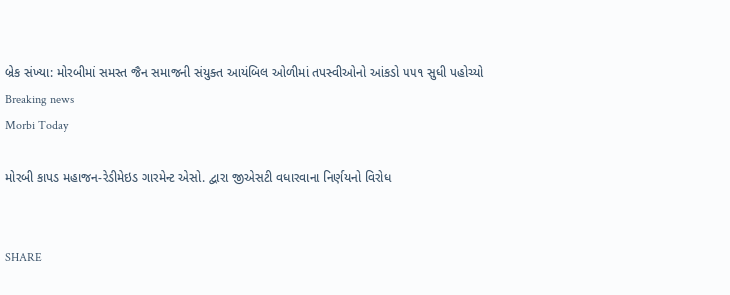બ્રેક સંખ્યા: મોરબીમાં સમસ્ત જૈન સમાજની સંયુક્ત આયંબિલ ઓળીમાં તપસ્વીઓનો આંકડો ૫૫૧ સુધી પહોચ્યો
Breaking news
Morbi Today

મોરબી કાપડ મહાજન-રેડીમેઇડ ગારમેન્ટ એસો. દ્વારા જીએસટી વધારવાના નિર્ણયનો વિરોધ


SHARE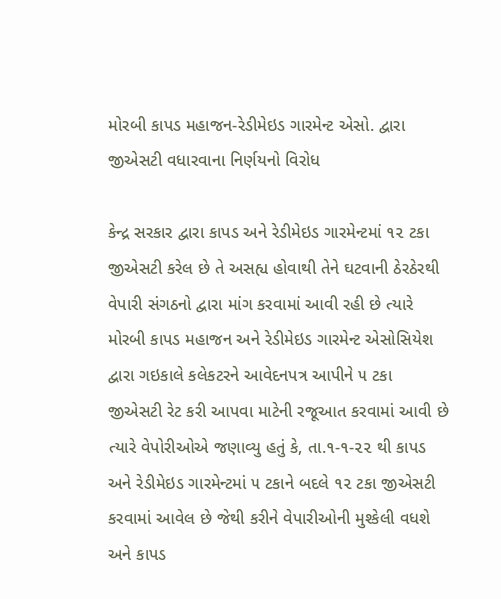મોરબી કાપડ મહાજન-રેડીમેઇડ ગારમેન્ટ એસો. દ્વારા જીએસટી વધારવાના નિર્ણયનો વિરોધ

કેન્દ્ર સરકાર દ્વારા કાપડ અને રેડીમેઇડ ગારમેન્ટમાં ૧૨ ટકા જીએસટી કરેલ છે તે અસહ્ય હોવાથી તેને ઘટવાની ઠેરઠેરથી વેપારી સંગઠનો દ્વારા માંગ કરવામાં આવી રહી છે ત્યારે મોરબી કાપડ મહાજન અને રેડીમેઇડ ગારમેન્ટ એસોસિયેશ દ્વારા ગઇકાલે કલેકટરને આવેદનપત્ર આપીને ૫ ટકા જીએસટી રેટ કરી આપવા માટેની રજૂઆત કરવામાં આવી છે ત્યારે વેપોરીઓએ જણાવ્યુ હતું કે, તા.૧-૧-૨૨ થી કાપડ અને રેડીમેઇડ ગારમેન્ટમાં ૫ ટકાને બદલે ૧૨ ટકા જીએસટી કરવામાં આવેલ છે જેથી કરીને વેપારીઓની મુશ્કેલી વધશે અને કાપડ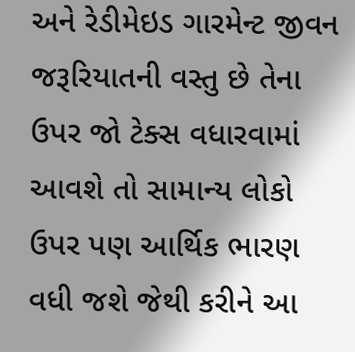અને રેડીમેઇડ ગારમેન્ટ જીવન જરૂરિયાતની વસ્તુ છે તેના ઉપર જો ટેક્સ વધારવામાં આવશે તો સામાન્ય લોકો ઉપર પણ આર્થિક ભારણ વધી જશે જેથી કરીને આ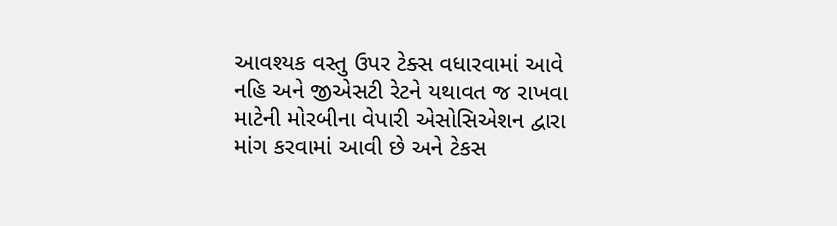આવશ્યક વસ્તુ ઉપર ટેક્સ વધારવામાં આવે નહિ અને જીએસટી રેટને યથાવત જ રાખવા માટેની મોરબીના વેપારી એસોસિએશન દ્વારા માંગ કરવામાં આવી છે અને ટેકસ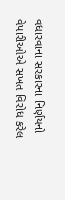વધારવાના સરકારના નિર્ણયનો વેપારીઓએ સખત વિરોધ કરેલ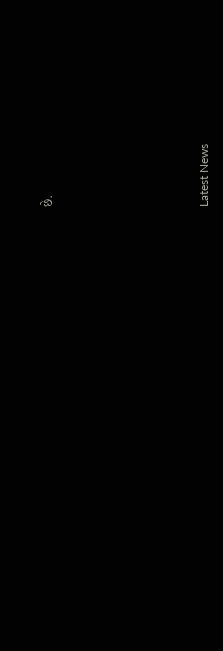છે.






Latest News